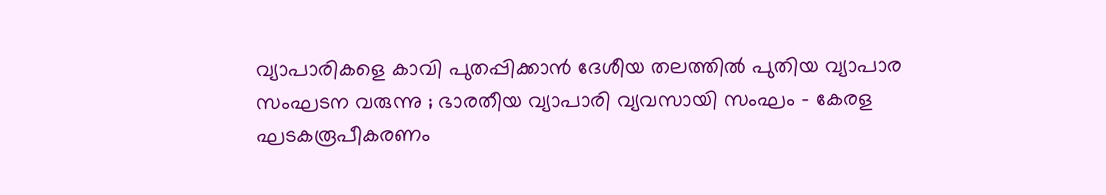വ്യാപാരികളെ കാവി പുതപ്പിക്കാന്‍ ദേശീയ തലത്തില്‍ പുതിയ വ്യാപാര സംഘടന വരുന്നു ; ഭാരതീയ വ്യാപാരി വ്യവസായി സംഘം – കേരള ഘടകരൂപീകരണം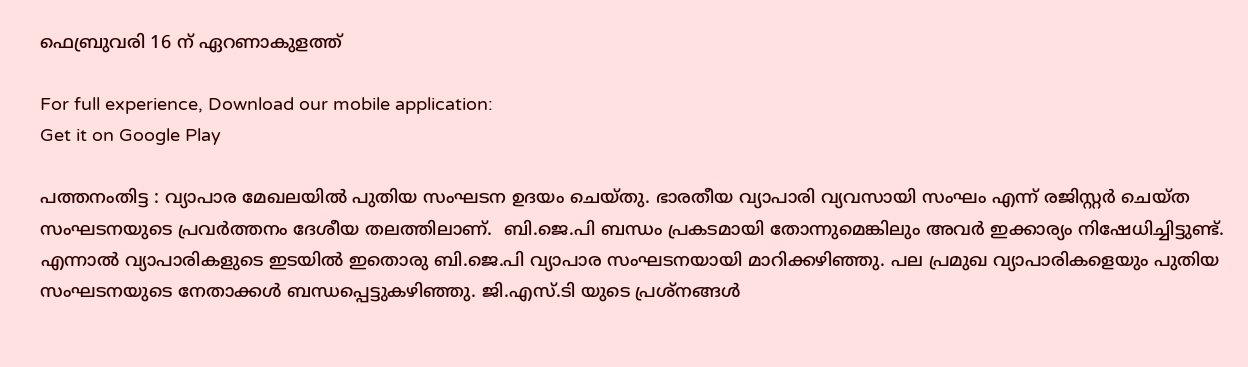ഫെബ്രുവരി 16 ന് ഏറണാകുളത്ത്

For full experience, Download our mobile application:
Get it on Google Play

പത്തനംതിട്ട : വ്യാപാര മേഖലയില്‍ പുതിയ സംഘടന ഉദയം ചെയ്തു. ഭാരതീയ വ്യാപാരി വ്യവസായി സംഘം എന്ന് രജിസ്റ്റര്‍ ചെയ്ത സംഘടനയുടെ പ്രവര്‍ത്തനം ദേശീയ തലത്തിലാണ്.  ബി.ജെ.പി ബന്ധം പ്രകടമായി തോന്നുമെങ്കിലും അവര്‍ ഇക്കാര്യം നിഷേധിച്ചിട്ടുണ്ട്. എന്നാല്‍ വ്യാപാരികളുടെ ഇടയില്‍ ഇതൊരു ബി.ജെ.പി വ്യാപാര സംഘടനയായി മാറിക്കഴിഞ്ഞു. പല പ്രമുഖ വ്യാപാരികളെയും പുതിയ സംഘടനയുടെ നേതാക്കള്‍ ബന്ധപ്പെട്ടുകഴിഞ്ഞു. ജി.എസ്.ടി യുടെ പ്രശ്നങ്ങള്‍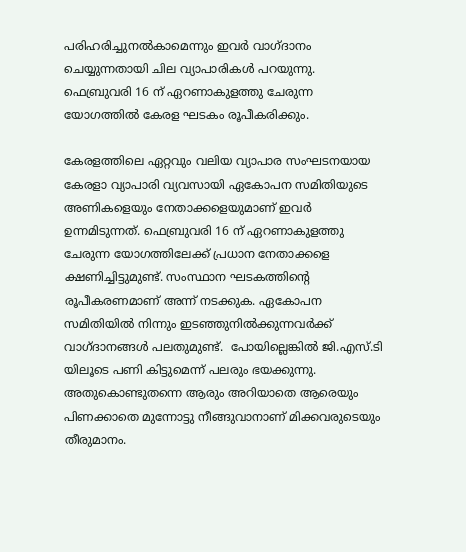പരിഹരിച്ചുനല്‍കാമെന്നും ഇവര്‍ വാഗ്ദാനം ചെയ്യുന്നതായി ചില വ്യാപാരികള്‍ പറയുന്നു. ഫെബ്രുവരി 16 ന് ഏറണാകുളത്തു ചേരുന്ന യോഗത്തില്‍ കേരള ഘടകം രൂപീകരിക്കും.

കേരളത്തിലെ ഏറ്റവും വലിയ വ്യാപാര സംഘടനയായ കേരളാ വ്യാപാരി വ്യവസായി ഏകോപന സമിതിയുടെ അണികളെയും നേതാക്കളെയുമാണ് ഇവര്‍ ഉന്നമിടുന്നത്. ഫെബ്രുവരി 16 ന് ഏറണാകുളത്തു ചേരുന്ന യോഗത്തിലേക്ക് പ്രധാന നേതാക്കളെ ക്ഷണിച്ചിട്ടുമുണ്ട്‌. സംസ്ഥാന ഘടകത്തിന്റെ രൂപീകരണമാണ് അന്ന് നടക്കുക. ഏകോപന സമിതിയില്‍ നിന്നും ഇടഞ്ഞുനില്‍ക്കുന്നവര്‍ക്ക്  വാഗ്ദാനങ്ങള്‍ പലതുമുണ്ട്.  പോയില്ലെങ്കില്‍ ജി.എസ്.ടി യിലൂടെ പണി കിട്ടുമെന്ന് പലരും ഭയക്കുന്നു. അതുകൊണ്ടുതന്നെ ആരും അറിയാതെ ആരെയും പിണക്കാതെ മുന്നോട്ടു നീങ്ങുവാനാണ് മിക്കവരുടെയും തീരുമാനം.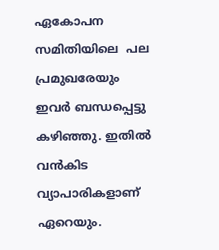ഏകോപന സമിതിയിലെ  പല പ്രമുഖരേയും ഇവര്‍ ബന്ധപ്പെട്ടു കഴിഞ്ഞു. ഇതില്‍ വന്‍കിട വ്യാപാരികളാണ്‌ ഏറെയും.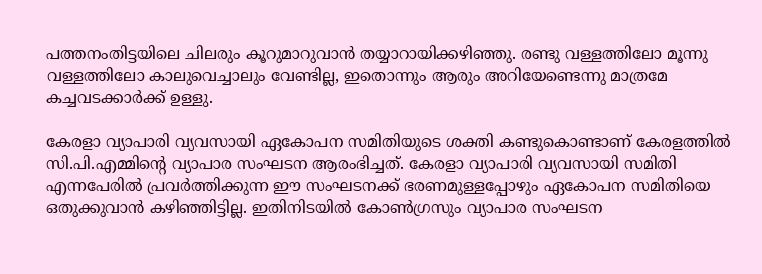പത്തനംതിട്ടയിലെ ചിലരും കൂറുമാറുവാന്‍ തയ്യാറായിക്കഴിഞ്ഞു. രണ്ടു വള്ളത്തിലോ മൂന്നു വള്ളത്തിലോ കാലുവെച്ചാലും വേണ്ടില്ല, ഇതൊന്നും ആരും അറിയേണ്ടെന്നു മാത്രമേ കച്ചവടക്കാര്‍ക്ക് ഉള്ളു.

കേരളാ വ്യാപാരി വ്യവസായി ഏകോപന സമിതിയുടെ ശക്തി കണ്ടുകൊണ്ടാണ് കേരളത്തില്‍ സി.പി.എമ്മിന്റെ വ്യാപാര സംഘടന ആരംഭിച്ചത്. കേരളാ വ്യാപാരി വ്യവസായി സമിതി എന്നപേരില്‍ പ്രവര്‍ത്തിക്കുന്ന ഈ സംഘടനക്ക് ഭരണമുള്ളപ്പോഴും ഏകോപന സമിതിയെ ഒതുക്കുവാന്‍ കഴിഞ്ഞിട്ടില്ല. ഇതിനിടയില്‍ കോണ്‍ഗ്രസും വ്യാപാര സംഘടന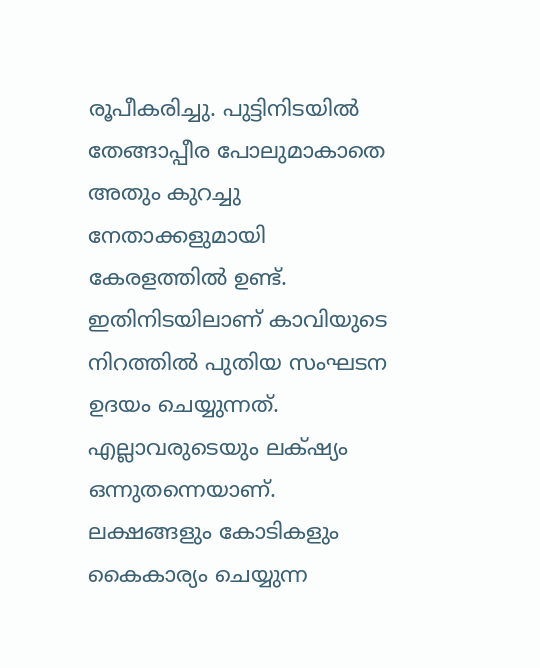രൂപീകരിച്ചു. പുട്ടിനിടയില്‍ തേങ്ങാപ്പീര പോലുമാകാതെ അതും കുറച്ചു നേതാക്കളുമായി കേരളത്തില്‍ ഉണ്ട്. ഇതിനിടയിലാണ് കാവിയുടെ നിറത്തില്‍ പുതിയ സംഘടന ഉദയം ചെയ്യുന്നത്. എല്ലാവരുടെയും ലക്‌ഷ്യം ഒന്നുതന്നെയാണ്. ലക്ഷങ്ങളും കോടികളും കൈകാര്യം ചെയ്യുന്ന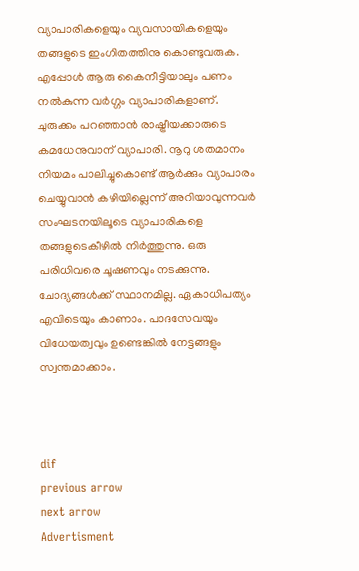വ്യാപാരികളെയും വ്യവസായികളെയും തങ്ങളുടെ ഇംഗിതത്തിനു കൊണ്ടുവരുക. എപ്പോള്‍ ആരു കൈനീട്ടിയാലും പണം നല്‍കുന്ന വര്‍ഗ്ഗം വ്യാപാരികളാണ്‌. ചുരുക്കം പറഞ്ഞാന്‍ രാഷ്ട്രീയക്കാരുടെ കമധേനുവാന് വ്യാപാരി. നൂറു ശതമാനം നിയമം പാലിച്ചുകൊണ്ട്‌ ആര്‍ക്കും വ്യാപാരം ചെയ്യുവാന്‍ കഴിയില്ലെന്ന് അറിയാവുന്നവര്‍ സംഘടനയിലൂടെ വ്യാപാരികളെ തങ്ങളുടെകീഴില്‍ നിര്‍ത്തുന്നു. ഒരു പരിധിവരെ ചൂഷണവും നടക്കുന്നു. ചോദ്യങ്ങള്‍ക്ക് സ്ഥാനമില്ല. ഏകാധിപത്യം എവിടെയും കാണാം. പാദസേവയും വിധേയത്വവും ഉണ്ടെങ്കില്‍ നേട്ടങ്ങളും സ്വന്തമാക്കാം.



dif
previous arrow
next arrow
Advertisment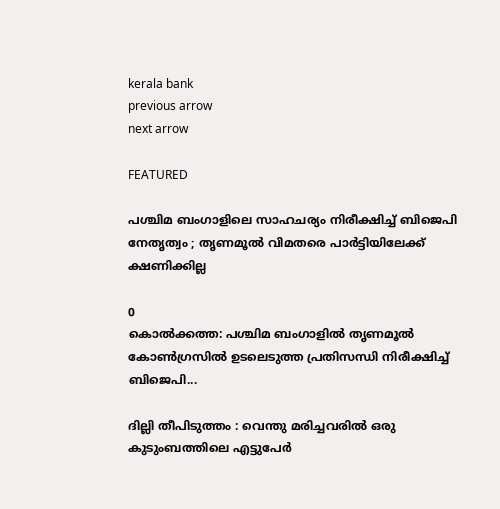kerala bank
previous arrow
next arrow

FEATURED

പശ്ചിമ ബംഗാളിലെ സാഹചര്യം നിരീക്ഷിച്ച് ബിജെപി നേതൃത്വം ; തൃണമൂൽ വിമതരെ പാർട്ടിയിലേക്ക് ക്ഷണിക്കില്ല

0
കൊൽക്കത്ത: പശ്ചിമ ബംഗാളിൽ തൃണമൂൽ കോൺഗ്രസിൽ ഉടലെടുത്ത പ്രതിസന്ധി നിരീക്ഷിച്ച് ബിജെപി...

ദില്ലി തീപിടുത്തം : വെന്തു മരിച്ചവരിൽ ഒരു കുടുംബത്തിലെ എട്ടുപേർ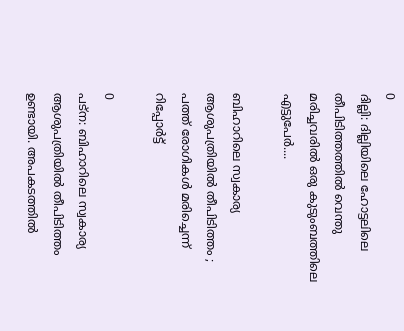0
ദില്ലി: ദില്ലിയിലെ ഹോട്ടലിലെ തീപിടിത്തത്തിൽ വെന്തു മരിച്ചവരിൽ ഒരു കുടുംബത്തിലെ എട്ടുപേർ....

ബിഹാറിലെ സ്വകാര്യ ആശുപത്രിയിൽ തീപിടിത്തം ; പത്ത് രോഗികൾ മരിച്ചെന്ന് റിപ്പോർട്ട്

0
പട്‌ന: ബിഹാറിലെ സ്വകാര്യ ആശുപത്രിയിൽ തീപിടിത്തം ഉണ്ടായി. അപകടത്തിൽ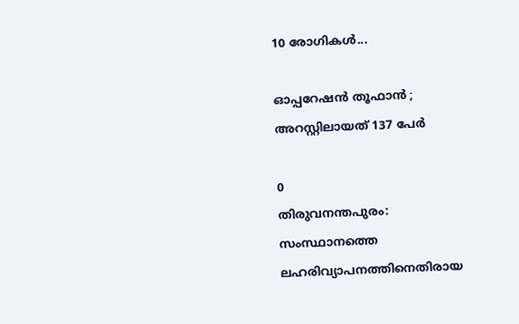10 രോഗികൾ...

ഓപ്പറേഷന്‍ തൂഫാന്‍ ; അറസ്റ്റിലായത് 137 പേര്‍

0
തിരുവനന്തപുരം: സംസ്ഥാനത്തെ ലഹരിവ്യാപനത്തിനെതിരായ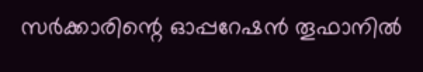സര്‍ക്കാരിന്റെ ഓപ്പറേഷന്‍ തൂഫാനില്‍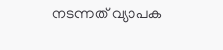നടന്നത് വ്യാപക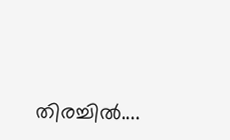തിരച്ചില്‍....